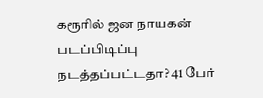கரூரில் ஜன நாயகன் படப்பிடிப்பு நடத்தப்பட்டதா? 41 பேர்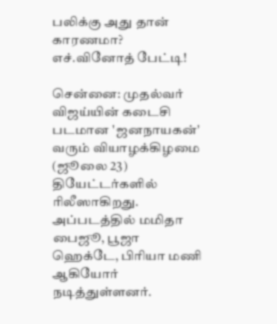பலிக்கு அது தான் காரணமா? எச்.வினோத் பேட்டி!

சென்னை: முதல்வர் விஜய்யின் கடைசி படமான 'ஜனநாயகன்' வரும் வியாழக்கிழமை (ஜூலை 23) தியேட்டர்களில் ரிலீஸாகிறது. அப்படத்தில் மமிதா பைஜூ, பூஜா ஹெக்டே, பிரியா மணி ஆகியோர் நடித்துள்ளனர்.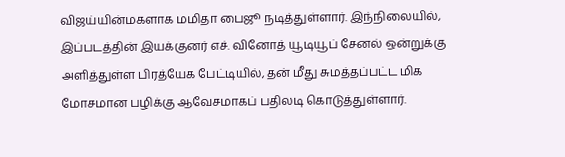விஜய்யின்மகளாக மமிதா பைஜூ நடித்துள்ளார். இந்நிலையில், இப்படத்தின் இயக்குனர் எச். வினோத் யூடியூப் சேனல் ஒன்றுக்கு அளித்துள்ள பிரத்யேக பேட்டியில், தன் மீது சுமத்தப்பட்ட மிக மோசமான பழிக்கு ஆவேசமாகப் பதிலடி கொடுத்துள்ளார்.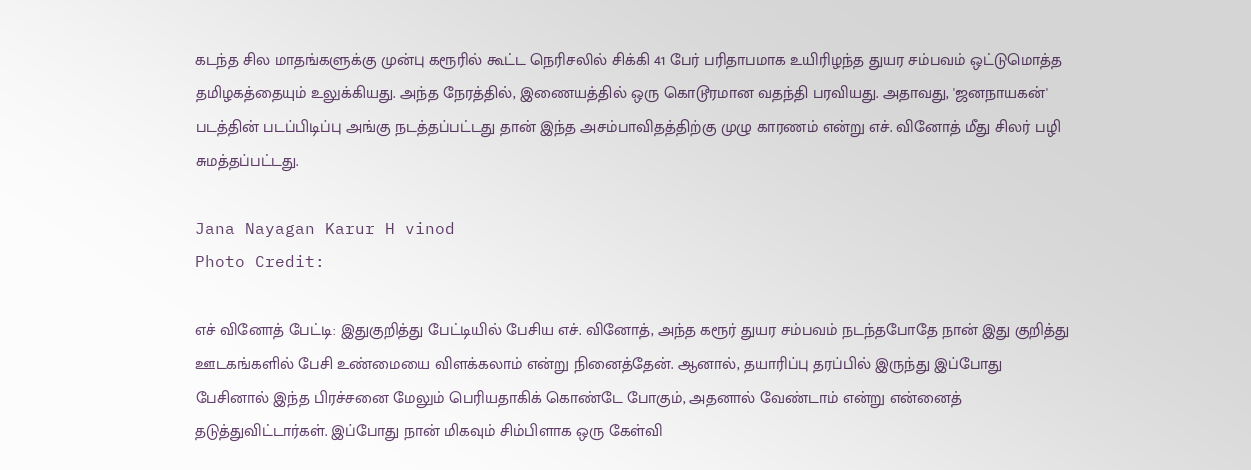கடந்த சில மாதங்களுக்கு முன்பு கரூரில் கூட்ட நெரிசலில் சிக்கி 41 பேர் பரிதாபமாக உயிரிழந்த துயர சம்பவம் ஒட்டுமொத்த தமிழகத்தையும் உலுக்கியது. அந்த நேரத்தில், இணையத்தில் ஒரு கொடூரமான வதந்தி பரவியது. அதாவது, 'ஜனநாயகன்' படத்தின் படப்பிடிப்பு அங்கு நடத்தப்பட்டது தான் இந்த அசம்பாவிதத்திற்கு முழு காரணம் என்று எச். வினோத் மீது சிலர் பழி சுமத்தப்பட்டது.

Jana Nayagan Karur H vinod
Photo Credit:

எச் வினோத் பேட்டி: இதுகுறித்து பேட்டியில் பேசிய எச். வினோத், அந்த கரூர் துயர சம்பவம் நடந்தபோதே நான் இது குறித்து ஊடகங்களில் பேசி உண்மையை விளக்கலாம் என்று நினைத்தேன். ஆனால், தயாரிப்பு தரப்பில் இருந்து இப்போது பேசினால் இந்த பிரச்சனை மேலும் பெரியதாகிக் கொண்டே போகும், அதனால் வேண்டாம் என்று என்னைத் தடுத்துவிட்டார்கள். இப்போது நான் மிகவும் சிம்பிளாக ஒரு கேள்வி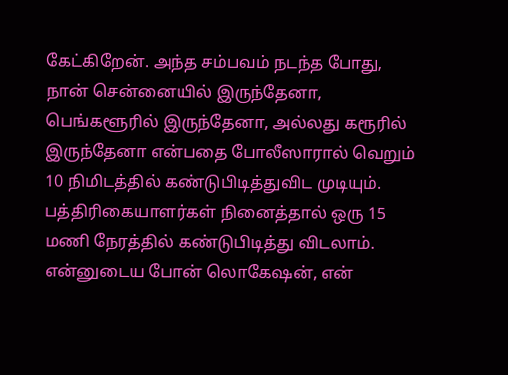கேட்கிறேன். அந்த சம்பவம் நடந்த போது, நான் சென்னையில் இருந்தேனா, பெங்களூரில் இருந்தேனா, அல்லது கரூரில் இருந்தேனா என்பதை போலீஸாரால் வெறும் 10 நிமிடத்தில் கண்டுபிடித்துவிட முடியும். பத்திரிகையாளர்கள் நினைத்தால் ஒரு 15 மணி நேரத்தில் கண்டுபிடித்து விடலாம். என்னுடைய போன் லொகேஷன், என்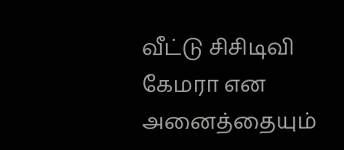வீட்டு சிசிடிவி கேமரா என அனைத்தையும்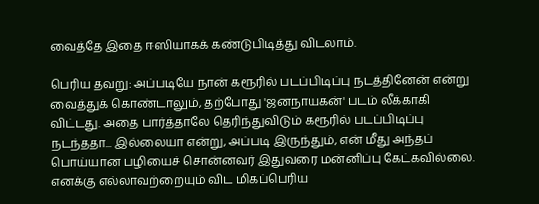வைத்தே இதை ஈஸியாகக் கண்டுபிடித்து விடலாம்.

பெரிய தவறு: அப்படியே நான் கரூரில் படப்பிடிப்பு நடத்தினேன் என்று வைத்துக் கொண்டாலும், தற்போது 'ஜனநாயகன்' படம் லீக்காகி விட்டது. அதை பார்த்தாலே தெரிந்துவிடும் கரூரில் படப்பிடிப்பு நடந்ததா... இல்லையா என்று, அப்படி இருந்தும், என் மீது அந்தப் பொய்யான பழியைச் சொன்னவர் இதுவரை மன்னிப்பு கேட்கவில்லை. எனக்கு எல்லாவற்றையும் விட மிகப்பெரிய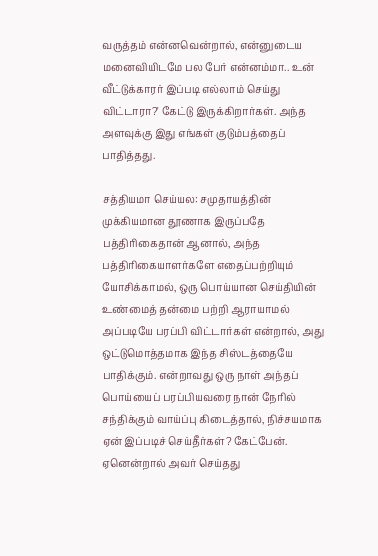வருத்தம் என்னவென்றால், என்னுடைய மனைவியிடமே பல பேர் என்னம்மா.. உன் வீட்டுக்காரர் இப்படி எல்லாம் செய்து விட்டாரா?' கேட்டு இருக்கிறார்கள். அந்த அளவுக்கு இது எங்கள் குடும்பத்தைப் பாதித்தது.

சத்தியமா செய்யல: சமுதாயத்தின் முக்கியமான தூணாக இருப்பதே பத்திரிகைதான் ஆனால், அந்த பத்திரிகையாளர்களே எதைப்பற்றியும் யோசிக்காமல், ஒரு பொய்யான செய்தியின் உண்மைத் தன்மை பற்றி ஆராயாமல் அப்படியே பரப்பி விட்டார்கள் என்றால், அது ஒட்டுமொத்தமாக இந்த சிஸ்டத்தையே பாதிக்கும். என்றாவது ஒரு நாள் அந்தப் பொய்யைப் பரப்பியவரை நான் நேரில் சந்திக்கும் வாய்ப்பு கிடைத்தால், நிச்சயமாக ஏன் இப்படிச் செய்தீர்கள்? கேட்பேன். ஏனென்றால் அவர் செய்தது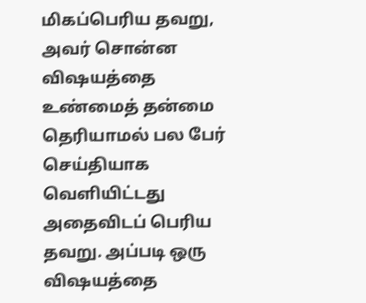மிகப்பெரிய தவறு, அவர் சொன்ன விஷயத்தை உண்மைத் தன்மை தெரியாமல் பல பேர் செய்தியாக வெளியிட்டது அதைவிடப் பெரிய தவறு. அப்படி ஒரு விஷயத்தை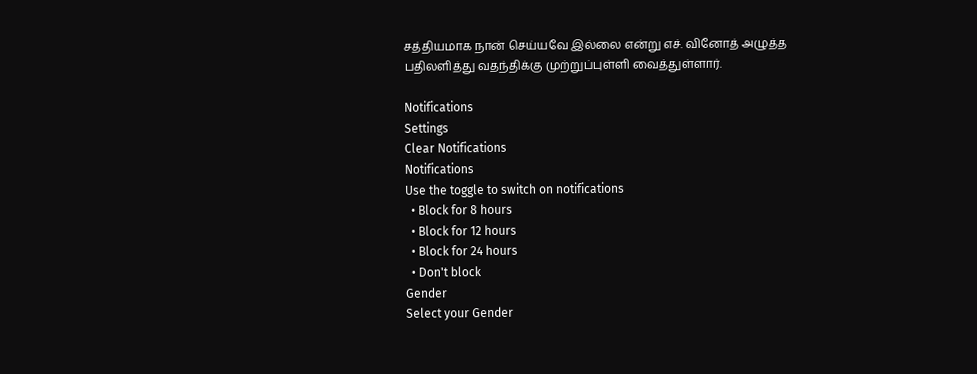சத்தியமாக நான் செய்யவே இல்லை என்று எச். வினோத் அழுத்த பதிலளித்து வதந்திக்கு முற்றுப்புள்ளி வைத்துள்ளார்.

Notifications
Settings
Clear Notifications
Notifications
Use the toggle to switch on notifications
  • Block for 8 hours
  • Block for 12 hours
  • Block for 24 hours
  • Don't block
Gender
Select your Gender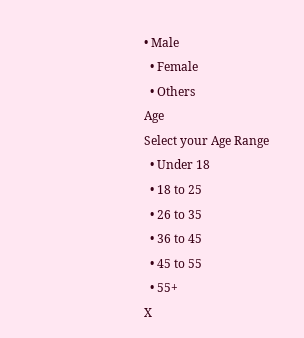• Male
  • Female
  • Others
Age
Select your Age Range
  • Under 18
  • 18 to 25
  • 26 to 35
  • 36 to 45
  • 45 to 55
  • 55+
X